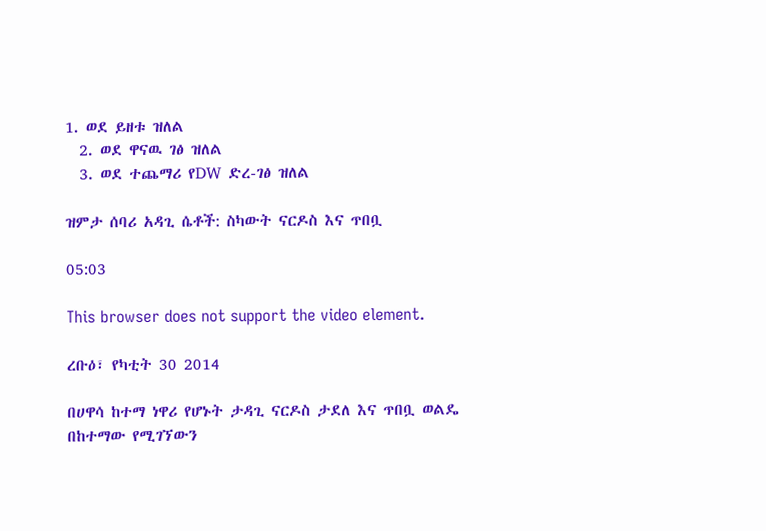1. ወደ ይዘቱ ዝለል
  2. ወደ ዋናዉ ገፅ ዝለል
  3. ወደ ተጨማሪ የDW ድረ-ገፅ ዝለል

ዝምታ ሰባሪ አዳጊ ሴቶች: ስካውት ናርዶስ እና ጥበቧ

05:03

This browser does not support the video element.

ረቡዕ፣ የካቲት 30 2014

በሀዋሳ ከተማ ነዋሪ የሆኑት ታዳጊ ናርዶስ ታደለ እና ጥበቧ ወልዴ በከተማው የሚገኘውን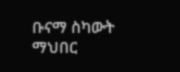ቡናማ ስካውት ማህበር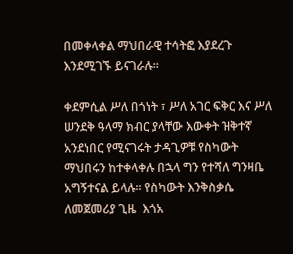በመቀላቀል ማህበራዊ ተሳትፎ እያደረጉ እንደሚገኙ ይናገራሉ፡፡

ቀደምሲል ሥለ በጎነት ፣ ሥለ አገር ፍቅር እና ሥለ ሠንደቅ ዓላማ ክብር ያላቸው እውቀት ዝቅተኛ አንደነበር የሚናገሩት ታዳጊዎቹ የስካውት ማህበሩን ከተቀላቀሉ በኋላ ግን የተሻለ ግንዛቤ አግኝተናል ይላሉ፡፡ የስካውት እንቅስቃሴ ለመጀመሪያ ጊዜ  እጎአ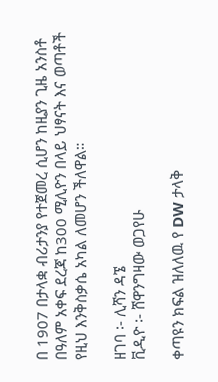በ 1907 በታላቋ ብሪታንያ የተጀመረ ሲሆን ከዚያን ጊዜ አንስቶ በዓለም አቀፍ ደረጃ ከ300 ሚሊዮን በላይ ህፃናት እና ወጣቶች የዚህ እንቅስቃሴ አካል ለመሆን ችለዋል።

ዘገባ ፡- ሊሻን ዳኜ
ቪዲዮ ፡- ሸዋንግዛው ወጋየሁ

ቀጣዩን ክፍል ዝለለዉ የ DW ታላቅ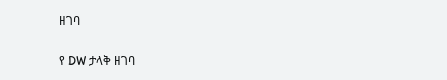ዘገባ

የ DW ታላቅ ዘገባ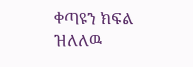ቀጣዩን ክፍል ዝለለዉ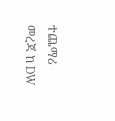ተጨማሪ መረጃ ከ DW